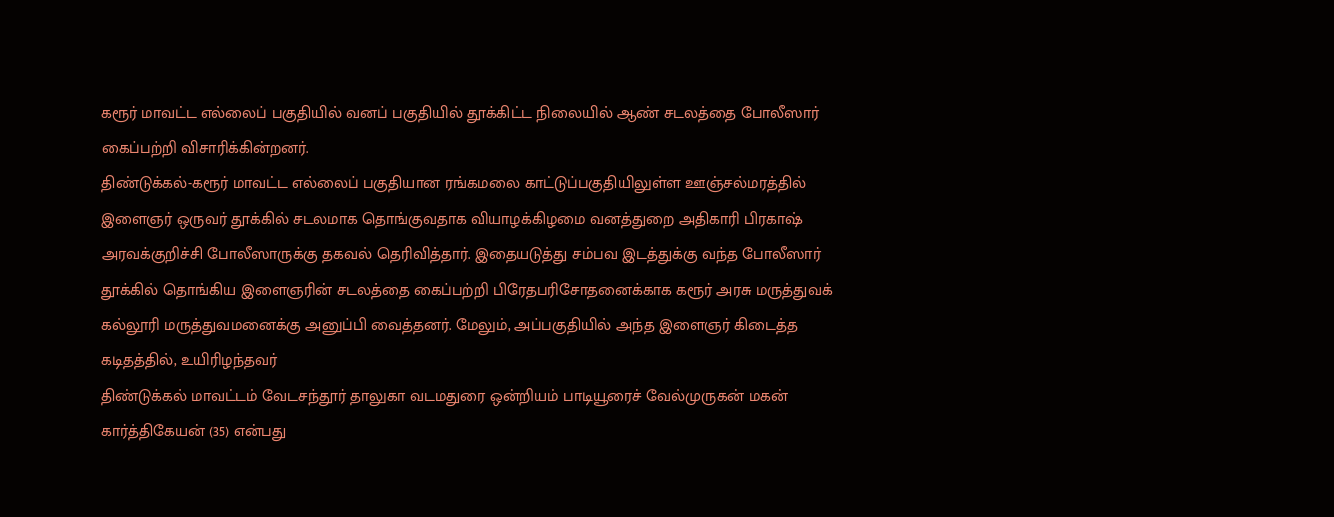கரூர் மாவட்ட எல்லைப் பகுதியில் வனப் பகுதியில் தூக்கிட்ட நிலையில் ஆண் சடலத்தை போலீஸார் கைப்பற்றி விசாரிக்கின்றனர்.
திண்டுக்கல்-கரூர் மாவட்ட எல்லைப் பகுதியான ரங்கமலை காட்டுப்பகுதியிலுள்ள ஊஞ்சல்மரத்தில் இளைஞர் ஒருவர் தூக்கில் சடலமாக தொங்குவதாக வியாழக்கிழமை வனத்துறை அதிகாரி பிரகாஷ் அரவக்குறிச்சி போலீஸாருக்கு தகவல் தெரிவித்தார். இதையடுத்து சம்பவ இடத்துக்கு வந்த போலீஸார் தூக்கில் தொங்கிய இளைஞரின் சடலத்தை கைப்பற்றி பிரேதபரிசோதனைக்காக கரூர் அரசு மருத்துவக் கல்லூரி மருத்துவமனைக்கு அனுப்பி வைத்தனர். மேலும், அப்பகுதியில் அந்த இளைஞர் கிடைத்த கடிதத்தில், உயிரிழந்தவர்
திண்டுக்கல் மாவட்டம் வேடசந்தூர் தாலுகா வடமதுரை ஒன்றியம் பாடியூரைச் வேல்முருகன் மகன் கார்த்திகேயன் (35) என்பது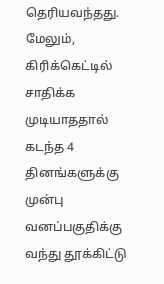தெரியவந்தது. மேலும், கிரிக்கெட்டில் சாதிக்க முடியாததால் கடந்த 4 தினங்களுக்கு முன்பு வனப்பகுதிக்கு வந்து தூக்கிட்டு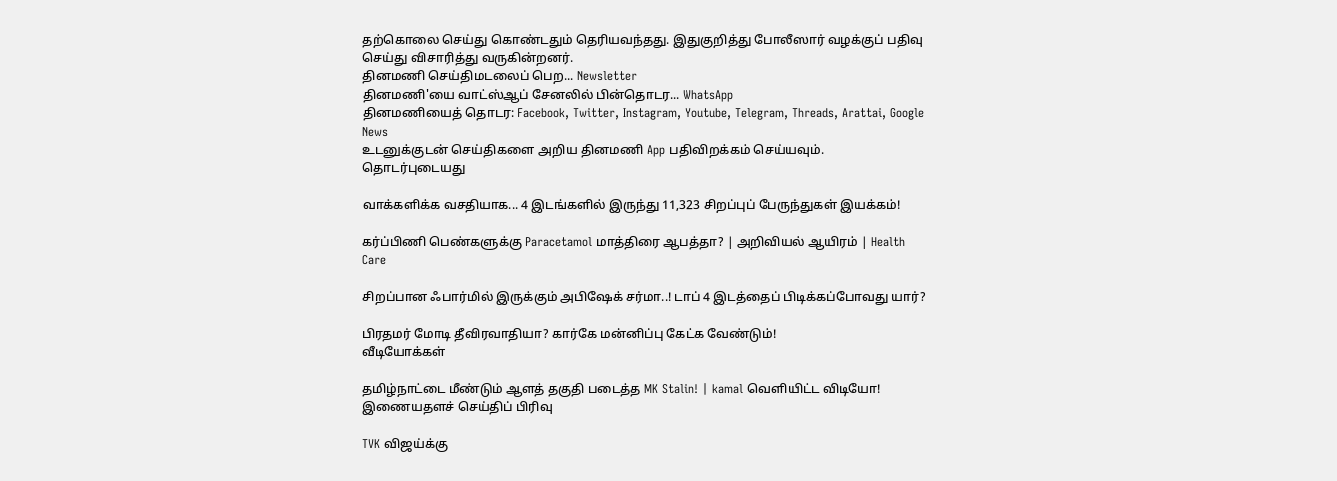தற்கொலை செய்து கொண்டதும் தெரியவந்தது. இதுகுறித்து போலீஸார் வழக்குப் பதிவு செய்து விசாரித்து வருகின்றனர்.
தினமணி செய்திமடலைப் பெற... Newsletter
தினமணி'யை வாட்ஸ்ஆப் சேனலில் பின்தொடர... WhatsApp
தினமணியைத் தொடர: Facebook, Twitter, Instagram, Youtube, Telegram, Threads, Arattai, Google News
உடனுக்குடன் செய்திகளை அறிய தினமணி App பதிவிறக்கம் செய்யவும்.
தொடர்புடையது

வாக்களிக்க வசதியாக... 4 இடங்களில் இருந்து 11,323 சிறப்புப் பேருந்துகள் இயக்கம்!

கர்ப்பிணி பெண்களுக்கு Paracetamol மாத்திரை ஆபத்தா? | அறிவியல் ஆயிரம் | Health Care

சிறப்பான ஃபார்மில் இருக்கும் அபிஷேக் சர்மா..! டாப் 4 இடத்தைப் பிடிக்கப்போவது யார்?

பிரதமர் மோடி தீவிரவாதியா? கார்கே மன்னிப்பு கேட்க வேண்டும்!
வீடியோக்கள்

தமிழ்நாட்டை மீண்டும் ஆளத் தகுதி படைத்த MK Stalin! | kamal வெளியிட்ட விடியோ!
இணையதளச் செய்திப் பிரிவு

TVK விஜய்க்கு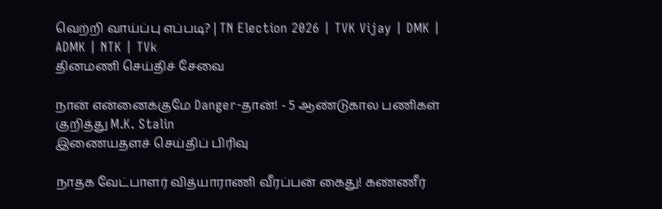வெற்றி வாய்ப்பு எப்படி? | TN Election 2026 | TVK Vijay | DMK | ADMK | NTK | TVk
தினமணி செய்திச் சேவை

நான் என்னைக்குமே Danger-தான்! - 5 ஆண்டுகால பணிகள் குறித்து M.K. Stalin
இணையதளச் செய்திப் பிரிவு

நாதக வேட்பாளர் வித்யாராணி வீரப்பன் கைது! கண்ணீர்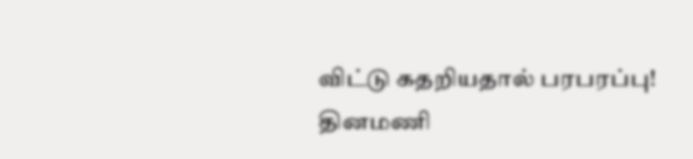விட்டு கதறியதால் பரபரப்பு!
தினமணி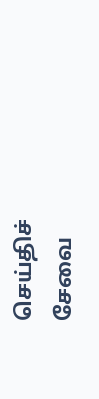செய்திச் சேவை